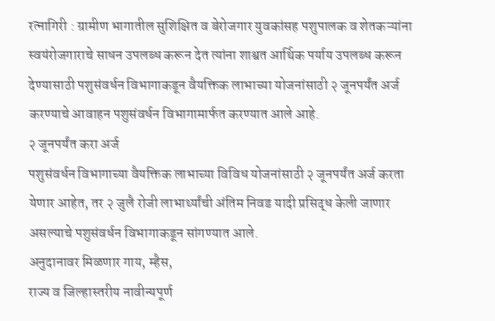रत्नागिरी : ग्रामीण भागातील सुशिक्षित व बेरोजगार युवकांसह पशुपालक व शेतकऱ्यांना स्वयंरोजगाराचे साधन उपलब्ध करून देत त्यांना शाश्वत आर्थिक पर्याय उपलब्ध करून देण्यासाठी पशुसंवर्धन विभागाकडून वैयक्तिक लाभाच्या योजनांसाठी २ जूनपर्यंत अर्ज करण्याचे आवाहन पशुसंवर्धन विभागामार्फत करण्यात आले आहे.
२ जूनपर्यंत करा अर्ज
पशुसंवर्धन विभागाच्या वैयक्तिक लाभाच्या विविध योजनांसाठी २ जूनपर्यंत अर्ज करता येणार आहेत, तर २ जुलै रोजी लाभार्थ्यांची अंतिम निवड यादी प्रसिद्ध केली जाणार असल्याचे पशुसंवर्धन विभागाकडून सांगण्यात आले.
अनुदानावर मिळणार गाय, म्हैस,
राज्य व जिल्हास्तरीय नावीन्यपूर्ण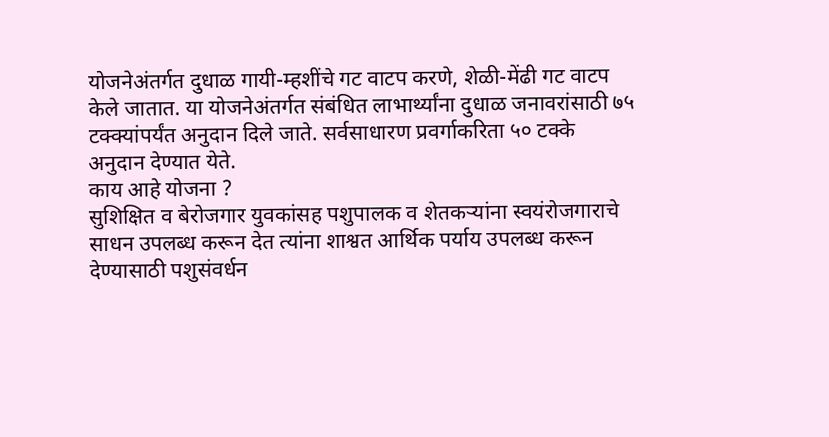योजनेअंतर्गत दुधाळ गायी-म्हशींचे गट वाटप करणे, शेळी-मेंढी गट वाटप केले जातात. या योजनेअंतर्गत संबंधित लाभार्थ्यांना दुधाळ जनावरांसाठी ७५ टक्क्यांपर्यंत अनुदान दिले जाते. सर्वसाधारण प्रवर्गाकरिता ५० टक्के अनुदान देण्यात येते.
काय आहे योजना ?
सुशिक्षित व बेरोजगार युवकांसह पशुपालक व शेतकऱ्यांना स्वयंरोजगाराचे साधन उपलब्ध करून देत त्यांना शाश्वत आर्थिक पर्याय उपलब्ध करून देण्यासाठी पशुसंवर्धन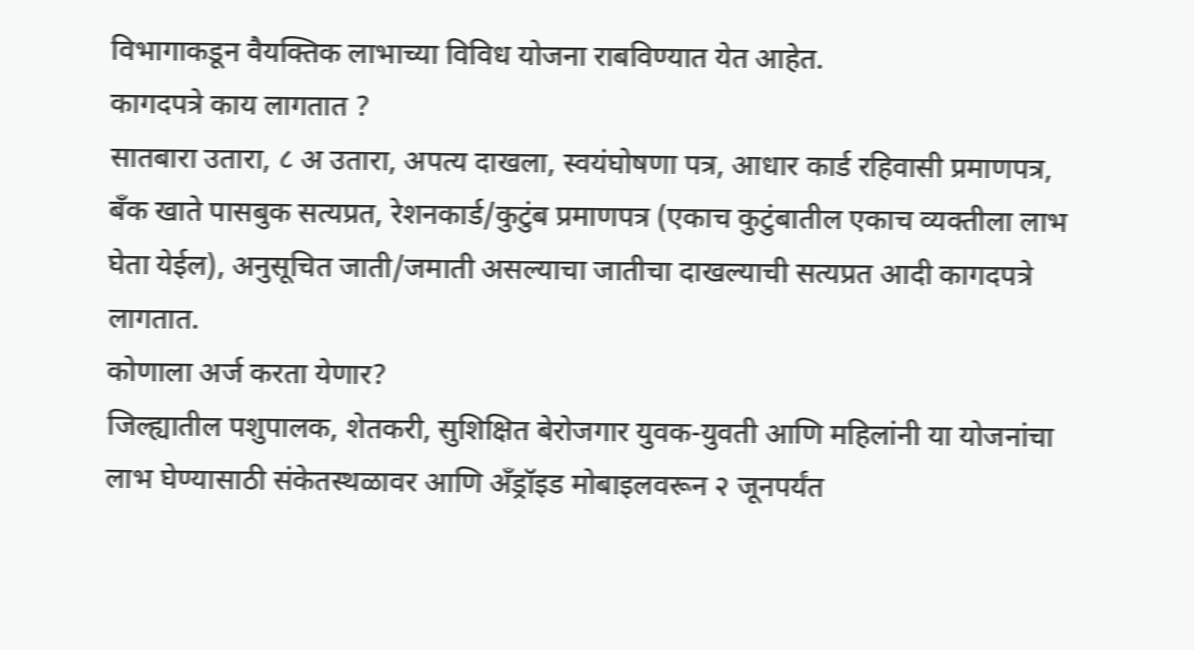विभागाकडून वैयक्तिक लाभाच्या विविध योजना राबविण्यात येत आहेत.
कागदपत्रे काय लागतात ?
सातबारा उतारा, ८ अ उतारा, अपत्य दाखला, स्वयंघोषणा पत्र, आधार कार्ड रहिवासी प्रमाणपत्र, बँक खाते पासबुक सत्यप्रत, रेशनकार्ड/कुटुंब प्रमाणपत्र (एकाच कुटुंबातील एकाच व्यक्तीला लाभ घेता येईल), अनुसूचित जाती/जमाती असल्याचा जातीचा दाखल्याची सत्यप्रत आदी कागदपत्रे लागतात.
कोणाला अर्ज करता येणार?
जिल्ह्यातील पशुपालक, शेतकरी, सुशिक्षित बेरोजगार युवक-युवती आणि महिलांनी या योजनांचा लाभ घेण्यासाठी संकेतस्थळावर आणि अँड्रॉइड मोबाइलवरून २ जूनपर्यंत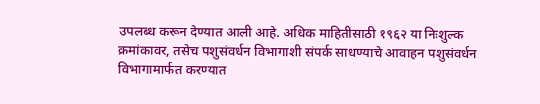उपलब्ध करून देण्यात आली आहे. अधिक माहितीसाठी १९६२ या निःशुल्क क्रमांकावर, तसेच पशुसंवर्धन विभागाशी संपर्क साधण्याचे आवाहन पशुसंवर्धन विभागामार्फत करण्यात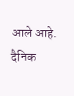आले आहे.
दैनिक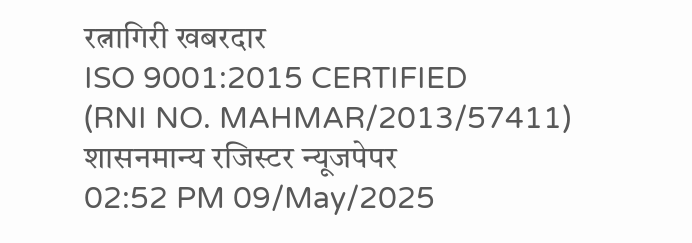रत्नागिरी खबरदार
ISO 9001:2015 CERTIFIED
(RNI NO. MAHMAR/2013/57411)
शासनमान्य रजिस्टर न्यूजपेपर
02:52 PM 09/May/2025